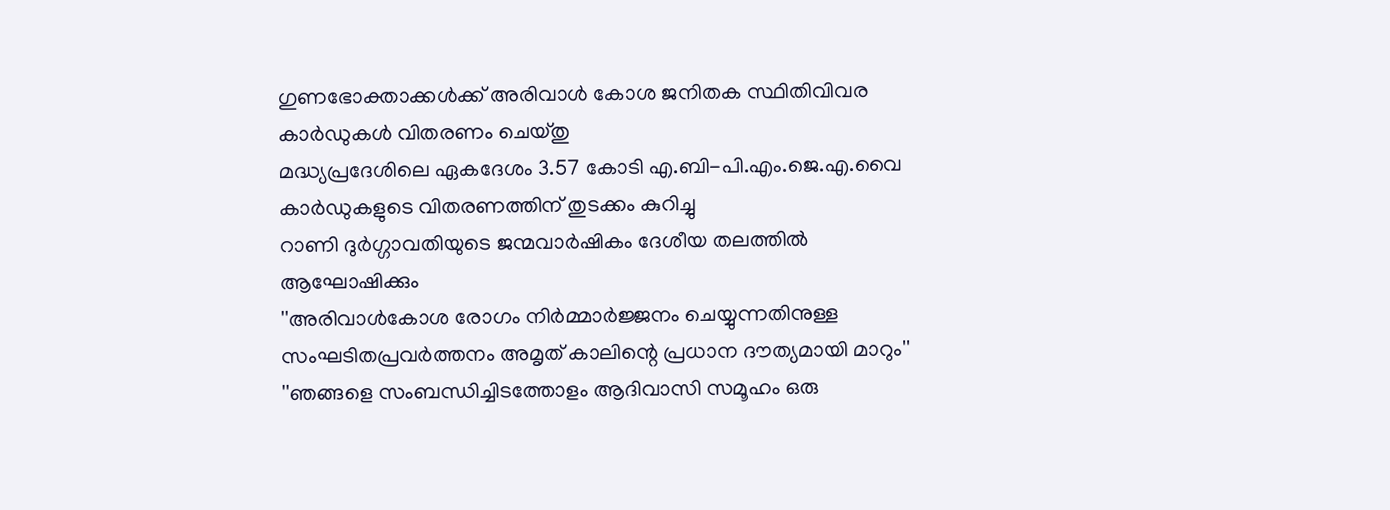ഗുണഭോക്താക്കള്‍ക്ക് അരിവാള്‍ കോശ ജനിതക സ്ഥിതിവിവര കാര്‍ഡുകള്‍ വിതരണം ചെയ്തു
മദ്ധ്യപ്രദേശിലെ ഏകദേശം 3.57 കോടി എ.ബി-പി.എം.ജെ.എ.വൈ കാര്‍ഡുകളുടെ വിതരണത്തിന് തുടക്കം കുറിച്ചു
റാണി ദുര്‍ഗ്ഗാവതിയുടെ ജന്മവാര്‍ഷികം ദേശീയ തലത്തില്‍ ആഘോഷിക്കും
''അരിവാള്‍കോശ രോഗം നിര്‍മ്മാര്‍ജ്ജനം ചെയ്യുന്നതിനുള്ള സംഘടിതപ്രവര്‍ത്തനം അമൃത് കാലിന്റെ പ്രധാന ദൗത്യമായി മാറും''
''ഞങ്ങളെ സംബന്ധിച്ചിടത്തോളം ആദിവാസി സമൂഹം ഒരു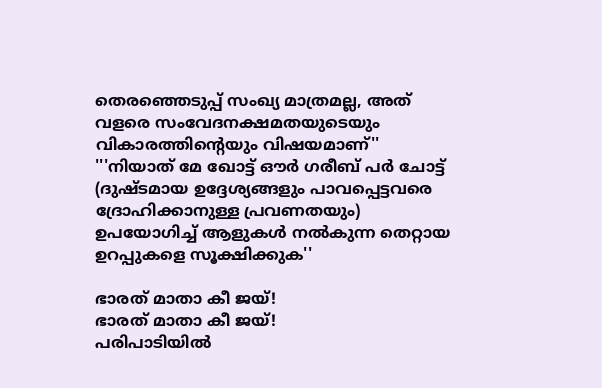തെരഞ്ഞെടുപ്പ് സംഖ്യ മാത്രമല്ല, അത് വളരെ സംവേദനക്ഷമതയുടെയും വികാരത്തിന്റെയും വിഷയമാണ്''
'''നിയാത് മേ ഖോട്ട് ഔര്‍ ഗരീബ് പര്‍ ചോട്ട് (ദുഷ്ടമായ ഉദ്ദേശ്യങ്ങളും പാവപ്പെട്ടവരെ ദ്രോഹിക്കാനുള്ള പ്രവണതയും) ഉപയോഗിച്ച് ആളുകള്‍ നല്‍കുന്ന തെറ്റായ ഉറപ്പുകളെ സൂക്ഷിക്കുക''

ഭാരത് മാതാ കീ ജയ്!
ഭാരത് മാതാ കീ ജയ്!
പരിപാടിയില്‍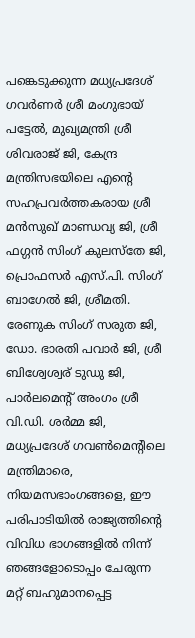പങ്കെടുക്കുന്ന മധ്യപ്രദേശ് ഗവര്‍ണര്‍ ശ്രീ മംഗുഭായ് പട്ടേല്‍, മുഖ്യമന്ത്രി ശ്രീ ശിവരാജ് ജി, കേന്ദ്ര മന്ത്രിസഭയിലെ എന്റെ സഹപ്രവര്‍ത്തകരായ ശ്രീ മന്‍സുഖ് മാണ്ഡവ്യ ജി, ശ്രീ ഫഗ്ഗന്‍ സിംഗ് കുലസ്‌തേ ജി, പ്രൊഫസര്‍ എസ്.പി. സിംഗ് ബാഗേല്‍ ജി, ശ്രീമതി. രേണുക സിംഗ് സരുത ജി, ഡോ. ഭാരതി പവാര്‍ ജി, ശ്രീ ബിശ്വേശ്വര് ടുഡു ജി, പാര്‍ലമെന്റ് അംഗം ശ്രീ വി.ഡി. ശര്‍മ്മ ജി, മധ്യപ്രദേശ് ഗവണ്‍മെന്റിലെ മന്ത്രിമാരെ, നിയമസഭാംഗങ്ങളെ, ഈ പരിപാടിയില്‍ രാജ്യത്തിന്റെ വിവിധ ഭാഗങ്ങളില്‍ നിന്ന് ഞങ്ങളോടൊപ്പം ചേരുന്ന മറ്റ് ബഹുമാനപ്പെട്ട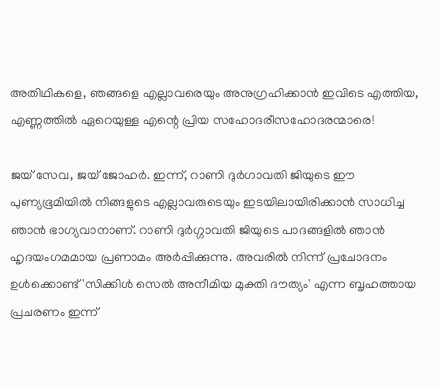അതിഥികളെ, ഞങ്ങളെ എല്ലാവരെയും അനുഗ്രഹിക്കാന്‍ ഇവിടെ എത്തിയ, എണ്ണത്തില്‍ ഏറെയുള്ള എന്റെ പ്രിയ സഹോദരീസഹോദരന്മാരെ!

ജയ് സേവ, ജയ് ജോഹര്‍. ഇന്ന്, റാണി ദുര്‍ഗാവതി ജിയുടെ ഈ പുണ്യഭൂമിയില്‍ നിങ്ങളുടെ എല്ലാവരുടെയും ഇടയിലായിരിക്കാന്‍ സാധിച്ച ഞാന്‍ ഭാഗ്യവാനാണ്. റാണി ദുര്‍ഗ്ഗാവതി ജിയുടെ പാദങ്ങളില്‍ ഞാന്‍ ഹൃദയംഗമമായ പ്രണാമം അര്‍പ്പിക്കുന്നു. അവരില്‍ നിന്ന് പ്രചോദനം ഉള്‍ക്കൊണ്ട് 'സിക്കിള്‍ സെല്‍ അനീമിയ മുക്തി ദൗത്യം' എന്ന ബൃഹത്തായ പ്രചരണം ഇന്ന്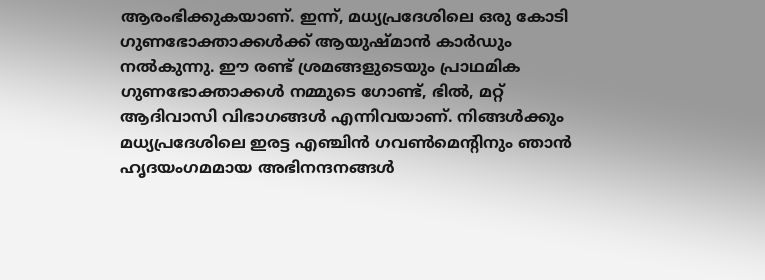ആരംഭിക്കുകയാണ്. ഇന്ന്, മധ്യപ്രദേശിലെ ഒരു കോടി ഗുണഭോക്താക്കള്‍ക്ക് ആയുഷ്മാന്‍ കാര്‍ഡും നല്‍കുന്നു. ഈ രണ്ട് ശ്രമങ്ങളുടെയും പ്രാഥമിക ഗുണഭോക്താക്കള്‍ നമ്മുടെ ഗോണ്ട്, ഭില്‍, മറ്റ് ആദിവാസി വിഭാഗങ്ങള്‍ എന്നിവയാണ്. നിങ്ങള്‍ക്കും മധ്യപ്രദേശിലെ ഇരട്ട എഞ്ചിന്‍ ഗവണ്‍മെന്റിനും ഞാന്‍ ഹൃദയംഗമമായ അഭിനന്ദനങ്ങള്‍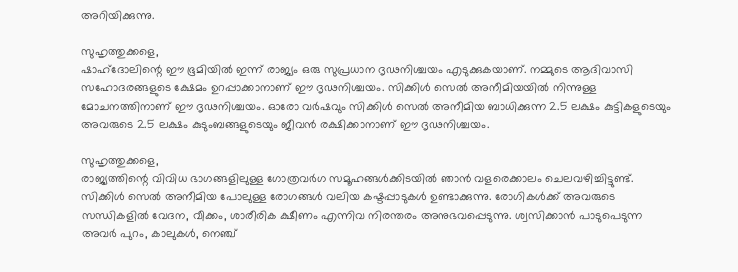അറിയിക്കുന്നു.

സുഹൃത്തുക്കളെ,
ഷാഹ്ദോലിന്റെ ഈ ഭൂമിയില്‍ ഇന്ന് രാജ്യം ഒരു സുപ്രധാന ദൃഢനിശ്ചയം എടുക്കുകയാണ്. നമ്മുടെ ആദിവാസി സഹോദരങ്ങളുടെ ക്ഷേമം ഉറപ്പാക്കാനാണ് ഈ ദൃഢനിശ്ചയം. സിക്കിള്‍ സെല്‍ അനീമിയയില്‍ നിന്നുള്ള മോചനത്തിനാണ് ഈ ദൃഢനിശ്ചയം. ഓരോ വര്‍ഷവും സിക്കിള്‍ സെല്‍ അനീമിയ ബാധിക്കുന്ന 2.5 ലക്ഷം കുട്ടികളുടെയും അവരുടെ 2.5 ലക്ഷം കുടുംബങ്ങളുടെയും ജീവന്‍ രക്ഷിക്കാനാണ് ഈ ദൃഢനിശ്ചയം.

സുഹൃത്തുക്കളെ,
രാജ്യത്തിന്റെ വിവിധ ഭാഗങ്ങളിലുള്ള ഗോത്രവര്‍ഗ സമൂഹങ്ങള്‍ക്കിടയില്‍ ഞാന്‍ വളരെക്കാലം ചെലവഴിച്ചിട്ടുണ്ട്. സിക്കിള്‍ സെല്‍ അനീമിയ പോലുള്ള രോഗങ്ങള്‍ വലിയ കഷ്ടപ്പാടുകള്‍ ഉണ്ടാക്കുന്നു. രോഗികള്‍ക്ക് അവരുടെ സന്ധികളില്‍ വേദന, വീക്കം, ശാരീരിക ക്ഷീണം എന്നിവ നിരന്തരം അനുഭവപ്പെടുന്നു. ശ്വസിക്കാന്‍ പാടുപെടുന്ന അവര്‍ പുറം, കാലുകള്‍, നെഞ്ച്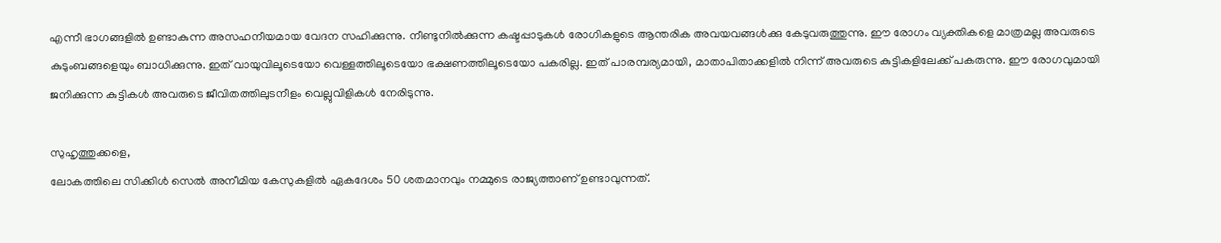എന്നീ ഭാഗങ്ങളില്‍ ഉണ്ടാകുന്ന അസഹനീയമായ വേദന സഹിക്കുന്നു. നീണ്ടുനില്‍ക്കുന്ന കഷ്ടപ്പാടുകള്‍ രോഗികളുടെ ആന്തരിക അവയവങ്ങള്‍ക്കു കേടുവരുത്തുന്നു. ഈ രോഗം വ്യക്തികളെ മാത്രമല്ല അവരുടെ കുടുംബങ്ങളെയും ബാധിക്കുന്നു. ഇത് വായുവിലൂടെയോ വെള്ളത്തിലൂടെയോ ഭക്ഷണത്തിലൂടെയോ പകരില്ല. ഇത് പാരമ്പര്യമായി, മാതാപിതാക്കളില്‍ നിന്ന് അവരുടെ കുട്ടികളിലേക്ക് പകരുന്നു. ഈ രോഗവുമായി ജനിക്കുന്ന കുട്ടികള്‍ അവരുടെ ജീവിതത്തിലുടനീളം വെല്ലുവിളികള്‍ നേരിടുന്നു.

സുഹൃത്തുക്കളെ,
ലോകത്തിലെ സിക്കിള്‍ സെല്‍ അനീമിയ കേസുകളില്‍ ഏകദേശം 50 ശതമാനവും നമ്മുടെ രാജ്യത്താണ് ഉണ്ടാവുന്നത്.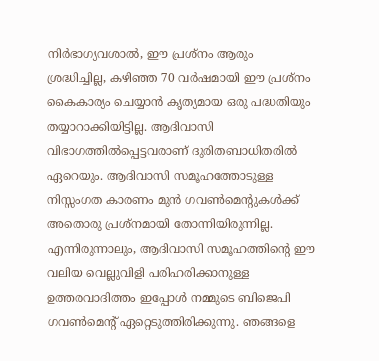നിര്‍ഭാഗ്യവശാല്‍, ഈ പ്രശ്‌നം ആരും ശ്രദ്ധിച്ചില്ല, കഴിഞ്ഞ 70 വര്‍ഷമായി ഈ പ്രശ്‌നം കൈകാര്യം ചെയ്യാന്‍ കൃത്യമായ ഒരു പദ്ധതിയും തയ്യാറാക്കിയിട്ടില്ല. ആദിവാസി വിഭാഗത്തില്‍പ്പെട്ടവരാണ് ദുരിതബാധിതരില്‍ ഏറെയും. ആദിവാസി സമൂഹത്തോടുള്ള നിസ്സംഗത കാരണം മുന്‍ ഗവണ്‍മെന്റുകള്‍ക്ക് അതൊരു പ്രശ്‌നമായി തോന്നിയിരുന്നില്ല. എന്നിരുന്നാലും, ആദിവാസി സമൂഹത്തിന്റെ ഈ വലിയ വെല്ലുവിളി പരിഹരിക്കാനുള്ള ഉത്തരവാദിത്തം ഇപ്പോള്‍ നമ്മുടെ ബിജെപി ഗവണ്‍മെന്റ് ഏറ്റെടുത്തിരിക്കുന്നു. ഞങ്ങളെ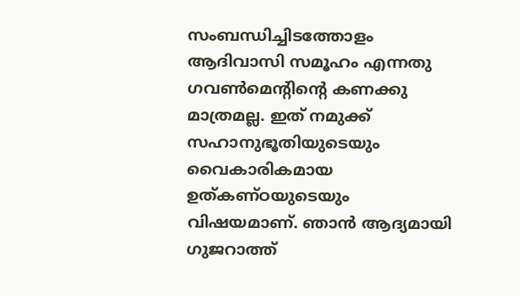സംബന്ധിച്ചിടത്തോളം ആദിവാസി സമൂഹം എന്നതു ഗവണ്‍മെന്റിന്റെ കണക്കു മാത്രമല്ല. ഇത് നമുക്ക് സഹാനുഭൂതിയുടെയും വൈകാരികമായ ഉത്കണ്ഠയുടെയും വിഷയമാണ്. ഞാന്‍ ആദ്യമായി ഗുജറാത്ത്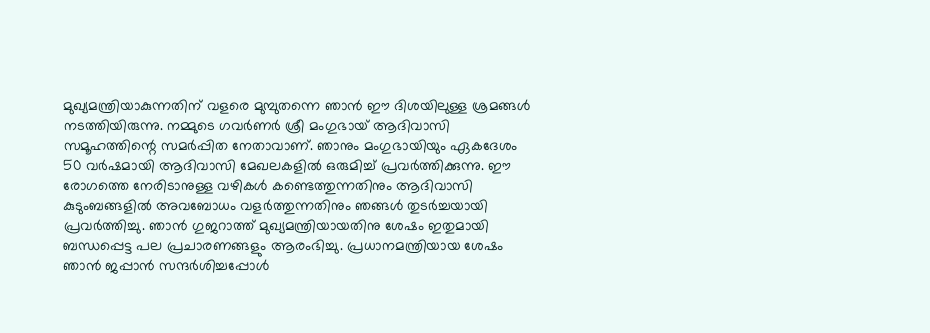മുഖ്യമന്ത്രിയാകുന്നതിന് വളരെ മുമ്പുതന്നെ ഞാന്‍ ഈ ദിശയിലുള്ള ശ്രമങ്ങള്‍ നടത്തിയിരുന്നു. നമ്മുടെ ഗവര്‍ണര്‍ ശ്രീ മംഗുഭായ് ആദിവാസി സമൂഹത്തിന്റെ സമര്‍പ്പിത നേതാവാണ്. ഞാനും മംഗുഭായിയും ഏകദേശം 50 വര്‍ഷമായി ആദിവാസി മേഖലകളില്‍ ഒരുമിച്ച് പ്രവര്‍ത്തിക്കുന്നു. ഈ രോഗത്തെ നേരിടാനുള്ള വഴികള്‍ കണ്ടെത്തുന്നതിനും ആദിവാസി കുടുംബങ്ങളില്‍ അവബോധം വളര്‍ത്തുന്നതിനും ഞങ്ങള്‍ തുടര്‍ച്ചയായി പ്രവര്‍ത്തിച്ചു. ഞാന്‍ ഗുജറാത്ത് മുഖ്യമന്ത്രിയായതിനു ശേഷം ഇതുമായി ബന്ധപ്പെട്ട പല പ്രചാരണങ്ങളും ആരംഭിച്ചു. പ്രധാനമന്ത്രിയായ ശേഷം ഞാന്‍ ജപ്പാന്‍ സന്ദര്‍ശിച്ചപ്പോള്‍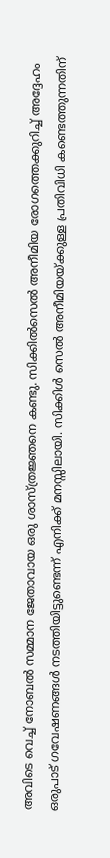അവിടെ വെച്ച് നോബല്‍ സമ്മാന ജേതാവായ ഒരു ശാസ്ത്രജ്ഞനെ കണ്ടു. സിക്കില്‍സെല്‍ അനീമിയ രോഗത്തെക്കുറിച്ച് അദ്ദേഹം ഒരുപാട് ഗവേഷണങ്ങള്‍ നടത്തിയിട്ടുണ്ടെന്ന് എനിക്ക് മനസ്സിലായി. സിക്കിള്‍ സെല്‍ അനീമിയയ്ക്കുള്ള പ്രതിവിധി കണ്ടെത്തുന്നതിന്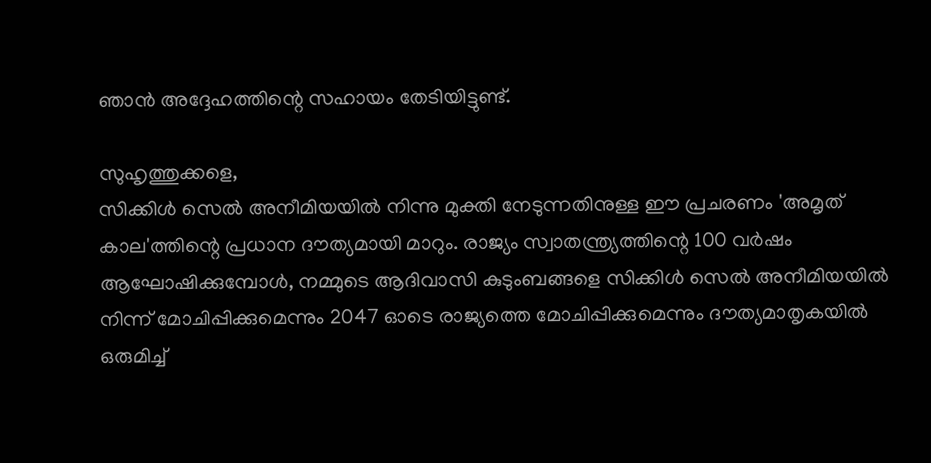ഞാന്‍ അദ്ദേഹത്തിന്റെ സഹായം തേടിയിട്ടുണ്ട്.

സുഹൃത്തുക്കളെ,
സിക്കിള്‍ സെല്‍ അനീമിയയില്‍ നിന്നു മുക്തി നേടുന്നതിനുള്ള ഈ പ്രചരണം 'അമൃത് കാല'ത്തിന്റെ പ്രധാന ദൗത്യമായി മാറും. രാജ്യം സ്വാതന്ത്ര്യത്തിന്റെ 100 വര്‍ഷം ആഘോഷിക്കുമ്പോള്‍, നമ്മുടെ ആദിവാസി കുടുംബങ്ങളെ സിക്കിള്‍ സെല്‍ അനീമിയയില്‍ നിന്ന് മോചിപ്പിക്കുമെന്നും 2047 ഓടെ രാജ്യത്തെ മോചിപ്പിക്കുമെന്നും ദൗത്യമാതൃകയില്‍ ഒരുമിച്ച്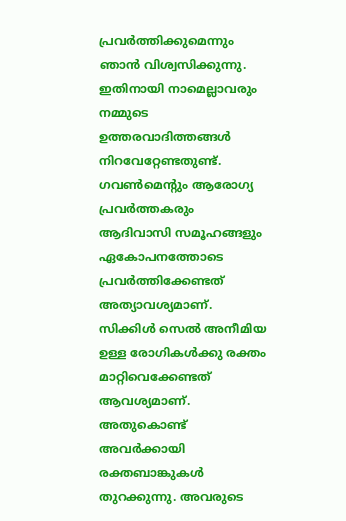പ്രവര്‍ത്തിക്കുമെന്നും ഞാന്‍ വിശ്വസിക്കുന്നു. ഇതിനായി നാമെല്ലാവരും നമ്മുടെ ഉത്തരവാദിത്തങ്ങള്‍ നിറവേറ്റേണ്ടതുണ്ട്. ഗവണ്‍മെന്റും ആരോഗ്യ പ്രവര്‍ത്തകരും ആദിവാസി സമൂഹങ്ങളും ഏകോപനത്തോടെ പ്രവര്‍ത്തിക്കേണ്ടത് അത്യാവശ്യമാണ്. സിക്കിള്‍ സെല്‍ അനീമിയ ഉള്ള രോഗികള്‍ക്കു രക്തം മാറ്റിവെക്കേണ്ടത് ആവശ്യമാണ്. അതുകൊണ്ട് അവര്‍ക്കായി രക്തബാങ്കുകള്‍ തുറക്കുന്നു. അവരുടെ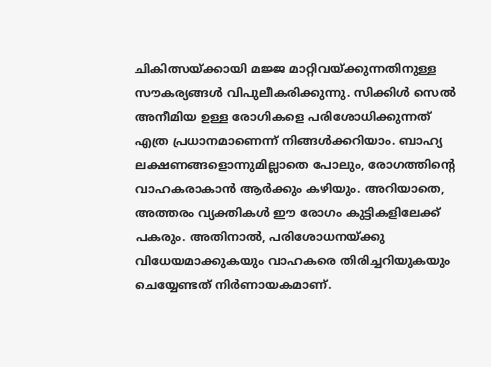ചികിത്സയ്ക്കായി മജ്ജ മാറ്റിവയ്ക്കുന്നതിനുള്ള സൗകര്യങ്ങള്‍ വിപുലീകരിക്കുന്നു. സിക്കിള്‍ സെല്‍ അനീമിയ ഉള്ള രോഗികളെ പരിശോധിക്കുന്നത് എത്ര പ്രധാനമാണെന്ന് നിങ്ങള്‍ക്കറിയാം. ബാഹ്യ ലക്ഷണങ്ങളൊന്നുമില്ലാതെ പോലും, രോഗത്തിന്റെ വാഹകരാകാന്‍ ആര്‍ക്കും കഴിയും. അറിയാതെ, അത്തരം വ്യക്തികള്‍ ഈ രോഗം കുട്ടികളിലേക്ക് പകരും. അതിനാല്‍, പരിശോധനയ്ക്കു വിധേയമാക്കുകയും വാഹകരെ തിരിച്ചറിയുകയും ചെയ്യേണ്ടത് നിര്‍ണായകമാണ്.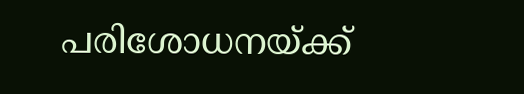പരിശോധനയ്ക്ക്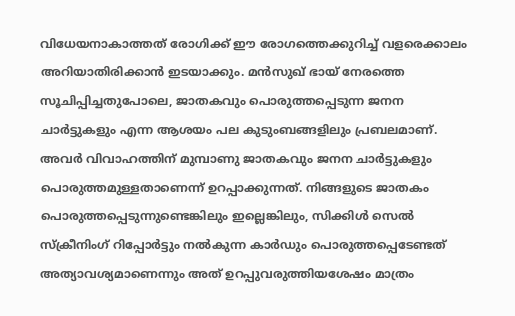വിധേയനാകാത്തത് രോഗിക്ക് ഈ രോഗത്തെക്കുറിച്ച് വളരെക്കാലം അറിയാതിരിക്കാന്‍ ഇടയാക്കും. മന്‍സുഖ് ഭായ് നേരത്തെ സൂചിപ്പിച്ചതുപോലെ, ജാതകവും പൊരുത്തപ്പെടുന്ന ജനന ചാര്‍ട്ടുകളും എന്ന ആശയം പല കുടുംബങ്ങളിലും പ്രബലമാണ്. അവര്‍ വിവാഹത്തിന് മുമ്പാണു ജാതകവും ജനന ചാര്‍ട്ടുകളും പൊരുത്തമുള്ളതാണെന്ന് ഉറപ്പാക്കുന്നത്. നിങ്ങളുടെ ജാതകം പൊരുത്തപ്പെടുന്നുണ്ടെങ്കിലും ഇല്ലെങ്കിലും, സിക്കിള്‍ സെല്‍ സ്‌ക്രീനിംഗ് റിപ്പോര്‍ട്ടും നല്‍കുന്ന കാര്‍ഡും പൊരുത്തപ്പെടേണ്ടത് അത്യാവശ്യമാണെന്നും അത് ഉറപ്പുവരുത്തിയശേഷം മാത്രം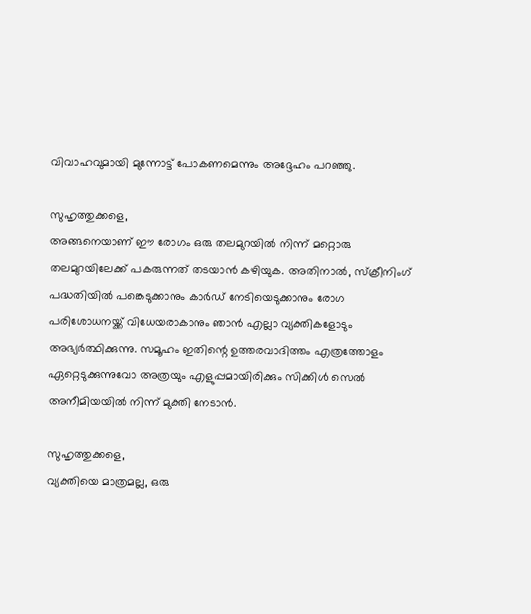വിവാഹവുമായി മുന്നോട്ട് പോകണമെന്നും അദ്ദേഹം പറഞ്ഞു.

സുഹൃത്തുക്കളെ,
അങ്ങനെയാണ് ഈ രോഗം ഒരു തലമുറയില്‍ നിന്ന് മറ്റൊരു തലമുറയിലേക്ക് പകരുന്നത് തടയാന്‍ കഴിയുക. അതിനാല്‍, സ്‌ക്രീനിംഗ് പദ്ധതിയില്‍ പങ്കെടുക്കാനും കാര്‍ഡ് നേടിയെടുക്കാനും രോഗ പരിശോധനയ്ക്ക് വിധേയരാകാനും ഞാന്‍ എല്ലാ വ്യക്തികളോടും അഭ്യര്‍ത്ഥിക്കുന്നു. സമൂഹം ഇതിന്റെ ഉത്തരവാദിത്തം എത്രത്തോളം ഏറ്റെടുക്കുന്നുവോ അത്രയും എളുപ്പമായിരിക്കും സിക്കിള്‍ സെല്‍ അനീമിയയില്‍ നിന്ന് മുക്തി നേടാന്‍.

സുഹൃത്തുക്കളെ,
വ്യക്തിയെ മാത്രമല്ല, ഒരു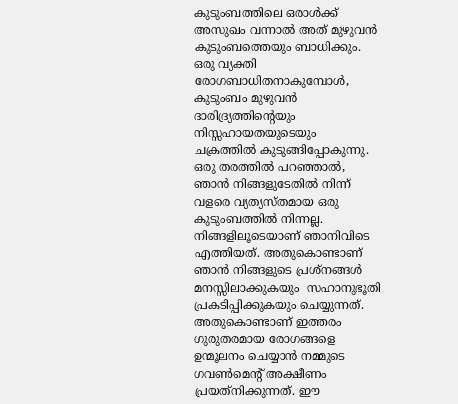കുടുംബത്തിലെ ഒരാള്‍ക്ക് അസുഖം വന്നാല്‍ അത് മുഴുവന്‍ കുടുംബത്തെയും ബാധിക്കും. ഒരു വ്യക്തി രോഗബാധിതനാകുമ്പോള്‍, കുടുംബം മുഴുവന്‍ ദാരിദ്ര്യത്തിന്റെയും നിസ്സഹായതയുടെയും ചക്രത്തില്‍ കുടുങ്ങിപ്പോകുന്നു. ഒരു തരത്തില്‍ പറഞ്ഞാല്‍, ഞാന്‍ നിങ്ങളുടേതില്‍ നിന്ന് വളരെ വ്യത്യസ്തമായ ഒരു കുടുംബത്തില്‍ നിന്നല്ല. നിങ്ങളിലൂടെയാണ് ഞാനിവിടെ എത്തിയത്. അതുകൊണ്ടാണ് ഞാന്‍ നിങ്ങളുടെ പ്രശ്‌നങ്ങള്‍ മനസ്സിലാക്കുകയും  സഹാനുഭൂതി പ്രകടിപ്പിക്കുകയും ചെയ്യുന്നത്. അതുകൊണ്ടാണ് ഇത്തരം ഗുരുതരമായ രോഗങ്ങളെ ഉന്മൂലനം ചെയ്യാന്‍ നമ്മുടെ ഗവണ്‍മെന്റ് അക്ഷീണം പ്രയത്‌നിക്കുന്നത്. ഈ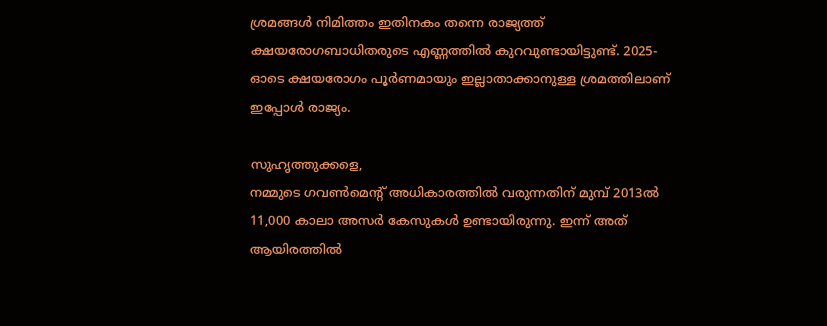ശ്രമങ്ങള്‍ നിമിത്തം ഇതിനകം തന്നെ രാജ്യത്ത് ക്ഷയരോഗബാധിതരുടെ എണ്ണത്തില്‍ കുറവുണ്ടായിട്ടുണ്ട്. 2025-ഓടെ ക്ഷയരോഗം പൂര്‍ണമായും ഇല്ലാതാക്കാനുള്ള ശ്രമത്തിലാണ് ഇപ്പോള്‍ രാജ്യം.

സുഹൃത്തുക്കളെ,
നമ്മുടെ ഗവണ്‍മെന്റ് അധികാരത്തില്‍ വരുന്നതിന് മുമ്പ് 2013ല്‍ 11,000 കാലാ അസര്‍ കേസുകള്‍ ഉണ്ടായിരുന്നു. ഇന്ന് അത് ആയിരത്തില്‍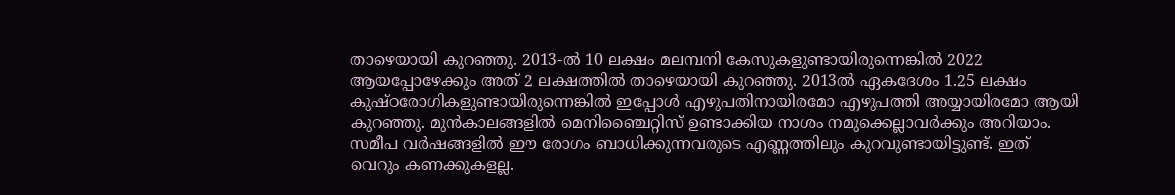താഴെയായി കുറഞ്ഞു. 2013-ല്‍ 10 ലക്ഷം മലമ്പനി കേസുകളുണ്ടായിരുന്നെങ്കില്‍ 2022 ആയപ്പോഴേക്കും അത് 2 ലക്ഷത്തില്‍ താഴെയായി കുറഞ്ഞു. 2013ല്‍ ഏകദേശം 1.25 ലക്ഷം കുഷ്ഠരോഗികളുണ്ടായിരുന്നെങ്കില്‍ ഇപ്പോള്‍ എഴുപതിനായിരമോ എഴുപത്തി അയ്യായിരമോ ആയി കുറഞ്ഞു. മുന്‍കാലങ്ങളില്‍ മെനിഞ്ചൈറ്റിസ് ഉണ്ടാക്കിയ നാശം നമുക്കെല്ലാവര്‍ക്കും അറിയാം. സമീപ വര്‍ഷങ്ങളില്‍ ഈ രോഗം ബാധിക്കുന്നവരുടെ എണ്ണത്തിലും കുറവുണ്ടായിട്ടുണ്ട്. ഇത് വെറും കണക്കുകളല്ല.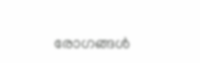രോഗങ്ങള്‍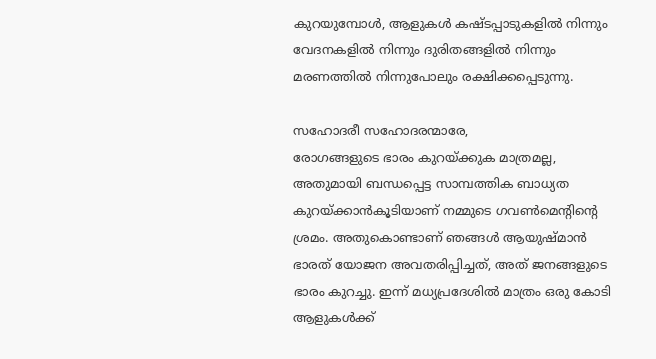കുറയുമ്പോള്‍, ആളുകള്‍ കഷ്ടപ്പാടുകളില്‍ നിന്നും വേദനകളില്‍ നിന്നും ദുരിതങ്ങളില്‍ നിന്നും മരണത്തില്‍ നിന്നുപോലും രക്ഷിക്കപ്പെടുന്നു.

സഹോദരീ സഹോദരന്മാരേ,
രോഗങ്ങളുടെ ഭാരം കുറയ്ക്കുക മാത്രമല്ല, അതുമായി ബന്ധപ്പെട്ട സാമ്പത്തിക ബാധ്യത കുറയ്ക്കാന്‍കൂടിയാണ് നമ്മുടെ ഗവണ്‍മെന്റിന്റെ ശ്രമം. അതുകൊണ്ടാണ് ഞങ്ങള്‍ ആയുഷ്മാന്‍ ഭാരത് യോജന അവതരിപ്പിച്ചത്, അത് ജനങ്ങളുടെ ഭാരം കുറച്ചു. ഇന്ന് മധ്യപ്രദേശില്‍ മാത്രം ഒരു കോടി ആളുകള്‍ക്ക്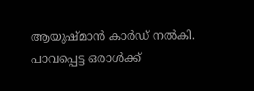ആയുഷ്മാന്‍ കാര്‍ഡ് നല്‍കി. പാവപ്പെട്ട ഒരാള്‍ക്ക്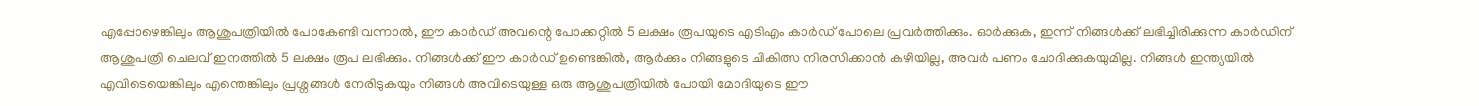എപ്പോഴെങ്കിലും ആശുപത്രിയില്‍ പോകേണ്ടി വന്നാല്‍, ഈ കാര്‍ഡ് അവന്റെ പോക്കറ്റില്‍ 5 ലക്ഷം രൂപയുടെ എടിഎം കാര്‍ഡ് പോലെ പ്രവര്‍ത്തിക്കും. ഓര്‍ക്കുക, ഇന്ന് നിങ്ങള്‍ക്ക് ലഭിച്ചിരിക്കുന്ന കാര്‍ഡിന് ആശുപത്രി ചെലവ് ഇനത്തില്‍ 5 ലക്ഷം രൂപ ലഭിക്കും. നിങ്ങള്‍ക്ക് ഈ കാര്‍ഡ് ഉണ്ടെങ്കില്‍, ആര്‍ക്കും നിങ്ങളുടെ ചികിത്സ നിരസിക്കാന്‍ കഴിയില്ല, അവര്‍ പണം ചോദിക്കുകയുമില്ല. നിങ്ങള്‍ ഇന്ത്യയില്‍ എവിടെയെങ്കിലും എന്തെങ്കിലും പ്രശ്നങ്ങള്‍ നേരിടുകയും നിങ്ങള്‍ അവിടെയുള്ള ഒരു ആശുപത്രിയില്‍ പോയി മോദിയുടെ ഈ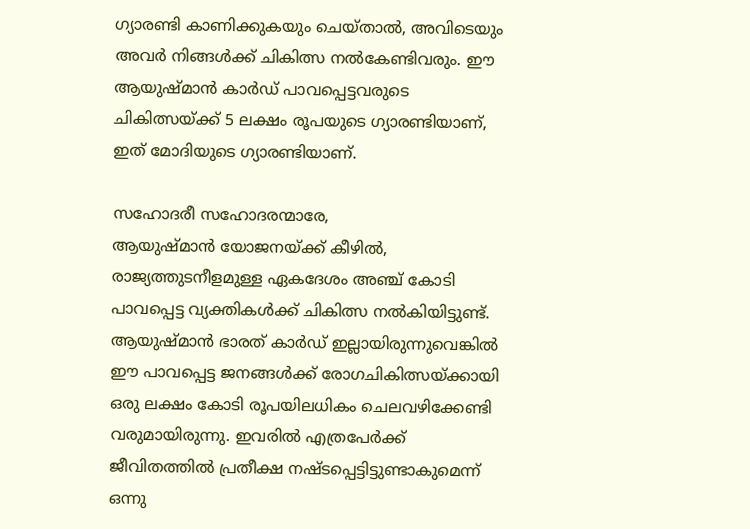ഗ്യാരണ്ടി കാണിക്കുകയും ചെയ്താല്‍, അവിടെയും അവര്‍ നിങ്ങള്‍ക്ക് ചികിത്സ നല്‍കേണ്ടിവരും. ഈ ആയുഷ്മാന്‍ കാര്‍ഡ് പാവപ്പെട്ടവരുടെ ചികിത്സയ്ക്ക് 5 ലക്ഷം രൂപയുടെ ഗ്യാരണ്ടിയാണ്, ഇത് മോദിയുടെ ഗ്യാരണ്ടിയാണ്.

സഹോദരീ സഹോദരന്മാരേ,
ആയുഷ്മാന്‍ യോജനയ്ക്ക് കീഴില്‍, രാജ്യത്തുടനീളമുള്ള ഏകദേശം അഞ്ച് കോടി പാവപ്പെട്ട വ്യക്തികള്‍ക്ക് ചികിത്സ നല്‍കിയിട്ടുണ്ട്. ആയുഷ്മാന്‍ ഭാരത് കാര്‍ഡ് ഇല്ലായിരുന്നുവെങ്കില്‍ ഈ പാവപ്പെട്ട ജനങ്ങള്‍ക്ക് രോഗചികിത്സയ്ക്കായി ഒരു ലക്ഷം കോടി രൂപയിലധികം ചെലവഴിക്കേണ്ടി വരുമായിരുന്നു. ഇവരില്‍ എത്രപേര്‍ക്ക് ജീവിതത്തില്‍ പ്രതീക്ഷ നഷ്ടപ്പെട്ടിട്ടുണ്ടാകുമെന്ന് ഒന്നു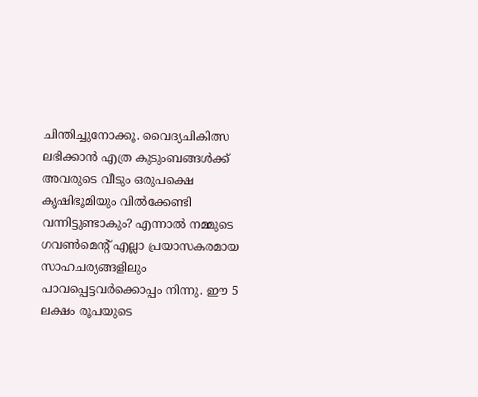ചിന്തിച്ചുനോക്കൂ. വൈദ്യചികിത്സ ലഭിക്കാന്‍ എത്ര കുടുംബങ്ങള്‍ക്ക് അവരുടെ വീടും ഒരുപക്ഷെ കൃഷിഭൂമിയും വില്‍ക്കേണ്ടി വന്നിട്ടുണ്ടാകും? എന്നാല്‍ നമ്മുടെ ഗവണ്‍മെന്റ് എല്ലാ പ്രയാസകരമായ സാഹചര്യങ്ങളിലും പാവപ്പെട്ടവര്‍ക്കൊപ്പം നിന്നു. ഈ 5 ലക്ഷം രൂപയുടെ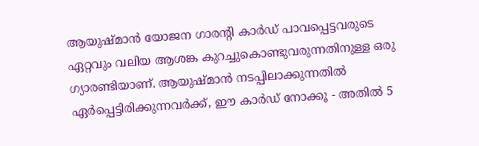ആയുഷ്മാന്‍ യോജന ഗാരന്റി കാര്‍ഡ് പാവപ്പെട്ടവരുടെ ഏറ്റവും വലിയ ആശങ്ക കുറച്ചുകൊണ്ടുവരുന്നതിനുള്ള ഒരു ഗ്യാരണ്ടിയാണ്. ആയുഷ്മാന്‍ നടപ്പിലാക്കുന്നതില്‍ ഏര്‍പ്പെട്ടിരിക്കുന്നവര്‍ക്ക്, ഈ കാര്‍ഡ് നോക്കൂ - അതില്‍ 5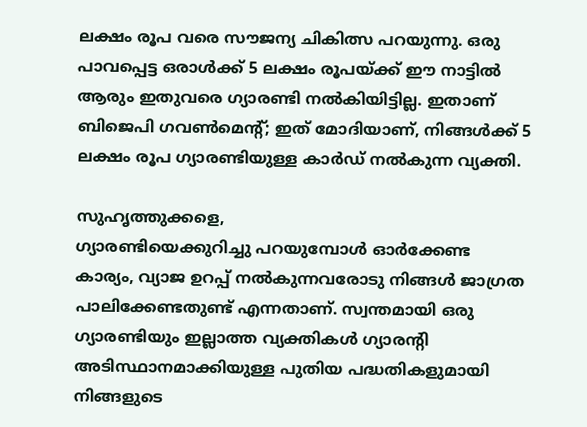ലക്ഷം രൂപ വരെ സൗജന്യ ചികിത്സ പറയുന്നു. ഒരു പാവപ്പെട്ട ഒരാള്‍ക്ക് 5 ലക്ഷം രൂപയ്ക്ക് ഈ നാട്ടില്‍ ആരും ഇതുവരെ ഗ്യാരണ്ടി നല്‍കിയിട്ടില്ല. ഇതാണ് ബിജെപി ഗവണ്‍മെന്റ്; ഇത് മോദിയാണ്, നിങ്ങള്‍ക്ക് 5 ലക്ഷം രൂപ ഗ്യാരണ്ടിയുള്ള കാര്‍ഡ് നല്‍കുന്ന വ്യക്തി.

സുഹൃത്തുക്കളെ,
ഗ്യാരണ്ടിയെക്കുറിച്ചു പറയുമ്പോള്‍ ഓര്‍ക്കേണ്ട കാര്യം, വ്യാജ ഉറപ്പ് നല്‍കുന്നവരോടു നിങ്ങള്‍ ജാഗ്രത പാലിക്കേണ്ടതുണ്ട് എന്നതാണ്. സ്വന്തമായി ഒരു ഗ്യാരണ്ടിയും ഇല്ലാത്ത വ്യക്തികള്‍ ഗ്യാരന്റി അടിസ്ഥാനമാക്കിയുള്ള പുതിയ പദ്ധതികളുമായി നിങ്ങളുടെ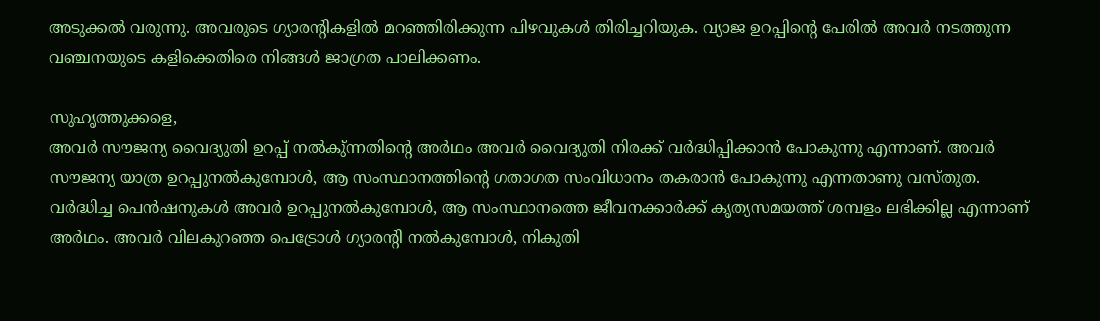അടുക്കല്‍ വരുന്നു. അവരുടെ ഗ്യാരന്റികളില്‍ മറഞ്ഞിരിക്കുന്ന പിഴവുകള്‍ തിരിച്ചറിയുക. വ്യാജ ഉറപ്പിന്റെ പേരില്‍ അവര്‍ നടത്തുന്ന വഞ്ചനയുടെ കളിക്കെതിരെ നിങ്ങള്‍ ജാഗ്രത പാലിക്കണം.

സുഹൃത്തുക്കളെ,
അവര്‍ സൗജന്യ വൈദ്യുതി ഉറപ്പ് നല്‍കു്ന്നതിന്റെ അര്‍ഥം അവര്‍ വൈദ്യുതി നിരക്ക് വര്‍ദ്ധിപ്പിക്കാന്‍ പോകുന്നു എന്നാണ്. അവര്‍ സൗജന്യ യാത്ര ഉറപ്പുനല്‍കുമ്പോള്‍, ആ സംസ്ഥാനത്തിന്റെ ഗതാഗത സംവിധാനം തകരാന്‍ പോകുന്നു എന്നതാണു വസ്തുത. വര്‍ദ്ധിച്ച പെന്‍ഷനുകള്‍ അവര്‍ ഉറപ്പുനല്‍കുമ്പോള്‍, ആ സംസ്ഥാനത്തെ ജീവനക്കാര്‍ക്ക് കൃത്യസമയത്ത് ശമ്പളം ലഭിക്കില്ല എന്നാണ് അര്‍ഥം. അവര്‍ വിലകുറഞ്ഞ പെട്രോള്‍ ഗ്യാരന്റി നല്‍കുമ്പോള്‍, നികുതി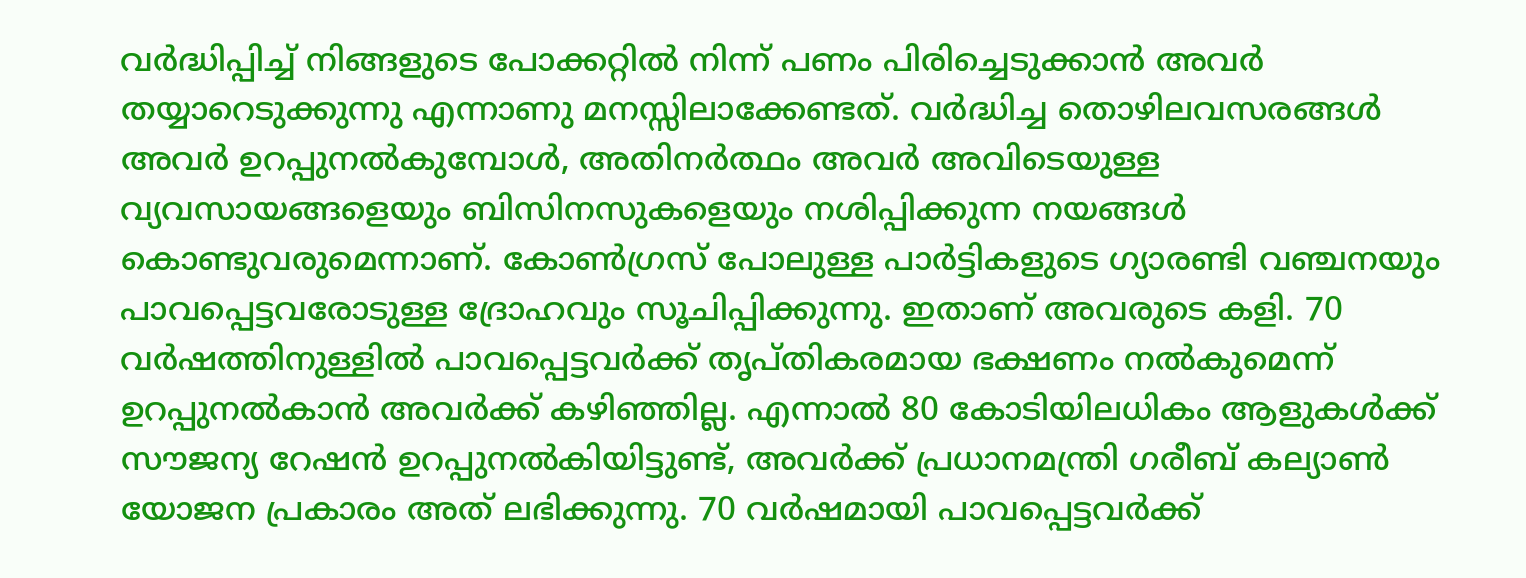വര്‍ദ്ധിപ്പിച്ച് നിങ്ങളുടെ പോക്കറ്റില്‍ നിന്ന് പണം പിരിച്ചെടുക്കാന്‍ അവര്‍ തയ്യാറെടുക്കുന്നു എന്നാണു മനസ്സിലാക്കേണ്ടത്. വര്‍ദ്ധിച്ച തൊഴിലവസരങ്ങള്‍ അവര്‍ ഉറപ്പുനല്‍കുമ്പോള്‍, അതിനര്‍ത്ഥം അവര്‍ അവിടെയുള്ള വ്യവസായങ്ങളെയും ബിസിനസുകളെയും നശിപ്പിക്കുന്ന നയങ്ങള്‍ കൊണ്ടുവരുമെന്നാണ്. കോണ്‍ഗ്രസ് പോലുള്ള പാര്‍ട്ടികളുടെ ഗ്യാരണ്ടി വഞ്ചനയും പാവപ്പെട്ടവരോടുള്ള ദ്രോഹവും സൂചിപ്പിക്കുന്നു. ഇതാണ് അവരുടെ കളി. 70 വര്‍ഷത്തിനുള്ളില്‍ പാവപ്പെട്ടവര്‍ക്ക് തൃപ്തികരമായ ഭക്ഷണം നല്‍കുമെന്ന് ഉറപ്പുനല്‍കാന്‍ അവര്‍ക്ക് കഴിഞ്ഞില്ല. എന്നാല്‍ 80 കോടിയിലധികം ആളുകള്‍ക്ക് സൗജന്യ റേഷന്‍ ഉറപ്പുനല്‍കിയിട്ടുണ്ട്, അവര്‍ക്ക് പ്രധാനമന്ത്രി ഗരീബ് കല്യാണ്‍ യോജന പ്രകാരം അത് ലഭിക്കുന്നു. 70 വര്‍ഷമായി പാവപ്പെട്ടവര്‍ക്ക്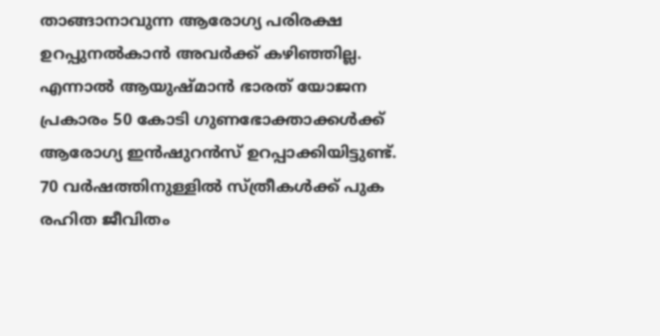താങ്ങാനാവുന്ന ആരോഗ്യ പരിരക്ഷ ഉറപ്പുനല്‍കാന്‍ അവര്‍ക്ക് കഴിഞ്ഞില്ല. എന്നാല്‍ ആയുഷ്മാന്‍ ഭാരത് യോജന പ്രകാരം 50 കോടി ഗുണഭോക്താക്കള്‍ക്ക് ആരോഗ്യ ഇന്‍ഷുറന്‍സ് ഉറപ്പാക്കിയിട്ടുണ്ട്. 70 വര്‍ഷത്തിനുള്ളില്‍ സ്ത്രീകള്‍ക്ക് പുക രഹിത ജീവിതം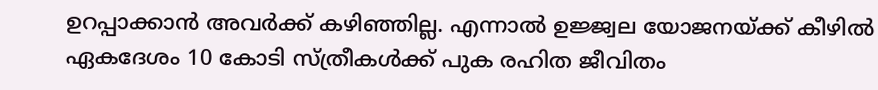ഉറപ്പാക്കാന്‍ അവര്‍ക്ക് കഴിഞ്ഞില്ല. എന്നാല്‍ ഉജ്ജ്വല യോജനയ്ക്ക് കീഴില്‍ ഏകദേശം 10 കോടി സ്ത്രീകള്‍ക്ക് പുക രഹിത ജീവിതം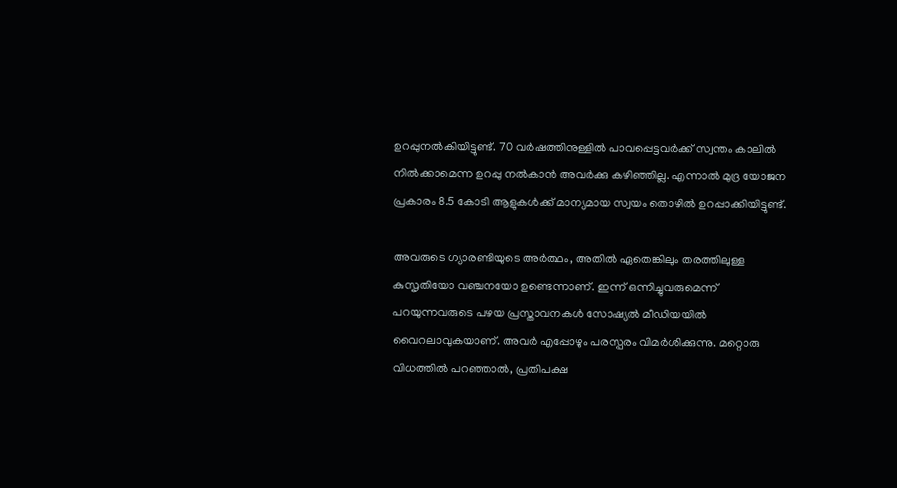ഉറപ്പുനല്‍കിയിട്ടുണ്ട്. 70 വര്‍ഷത്തിനുള്ളില്‍ പാവപ്പെട്ടവര്‍ക്ക് സ്വന്തം കാലില്‍ നില്‍ക്കാമെന്ന ഉറപ്പു നല്‍കാന്‍ അവര്‍ക്കു കഴിഞ്ഞില്ല. എന്നാല്‍ മുദ്ര യോജന പ്രകാരം 8.5 കോടി ആളുകള്‍ക്ക് മാന്യമായ സ്വയം തൊഴില്‍ ഉറപ്പാക്കിയിട്ടുണ്ട്.

അവരുടെ ഗ്യാരണ്ടിയുടെ അര്‍ത്ഥം, അതില്‍ ഏതെങ്കിലും തരത്തിലുള്ള കുസൃതിയോ വഞ്ചനയോ ഉണ്ടെന്നാണ്. ഇന്ന് ഒന്നിച്ചുവരുമെന്ന് പറയുന്നവരുടെ പഴയ പ്രസ്താവനകള്‍ സോഷ്യല്‍ മീഡിയയില്‍ വൈറലാവുകയാണ്. അവര്‍ എപ്പോഴും പരസ്പരം വിമര്‍ശിക്കുന്നു. മറ്റൊരു വിധത്തില്‍ പറഞ്ഞാല്‍, പ്രതിപക്ഷ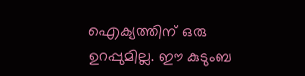ഐക്യത്തിന് ഒരു ഉറപ്പുമില്ല. ഈ കുടുംബ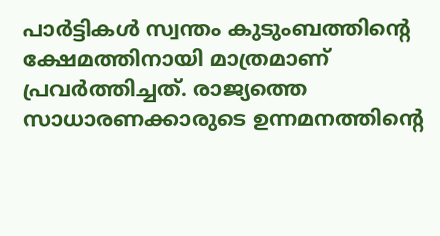പാര്‍ട്ടികള്‍ സ്വന്തം കുടുംബത്തിന്റെ ക്ഷേമത്തിനായി മാത്രമാണ് പ്രവര്‍ത്തിച്ചത്. രാജ്യത്തെ സാധാരണക്കാരുടെ ഉന്നമനത്തിന്റെ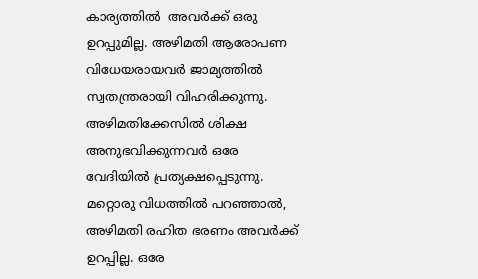കാര്യത്തില്‍  അവര്‍ക്ക് ഒരു ഉറപ്പുമില്ല. അഴിമതി ആരോപണ വിധേയരായവര്‍ ജാമ്യത്തില്‍ സ്വതന്ത്രരായി വിഹരിക്കുന്നു. അഴിമതിക്കേസില്‍ ശിക്ഷ അനുഭവിക്കുന്നവര്‍ ഒരേ വേദിയില്‍ പ്രത്യക്ഷപ്പെടുന്നു. മറ്റൊരു വിധത്തില്‍ പറഞ്ഞാല്‍, അഴിമതി രഹിത ഭരണം അവര്‍ക്ക് ഉറപ്പില്ല. ഒരേ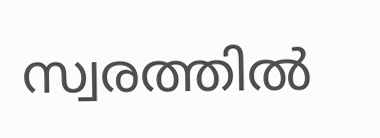സ്വരത്തില്‍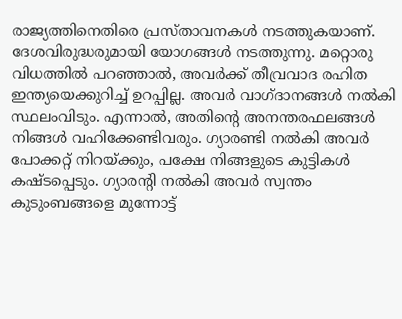രാജ്യത്തിനെതിരെ പ്രസ്താവനകള്‍ നടത്തുകയാണ്. ദേശവിരുദ്ധരുമായി യോഗങ്ങള്‍ നടത്തുന്നു. മറ്റൊരു വിധത്തില്‍ പറഞ്ഞാല്‍, അവര്‍ക്ക് തീവ്രവാദ രഹിത ഇന്ത്യയെക്കുറിച്ച് ഉറപ്പില്ല. അവര്‍ വാഗ്ദാനങ്ങള്‍ നല്‍കി സ്ഥലംവിടും. എന്നാല്‍, അതിന്റെ അനന്തരഫലങ്ങള്‍ നിങ്ങള്‍ വഹിക്കേണ്ടിവരും. ഗ്യാരണ്ടി നല്‍കി അവര്‍ പോക്കറ്റ് നിറയ്ക്കും, പക്ഷേ നിങ്ങളുടെ കുട്ടികള്‍ കഷ്ടപ്പെടും. ഗ്യാരന്റി നല്‍കി അവര്‍ സ്വന്തം കുടുംബങ്ങളെ മുന്നോട്ട്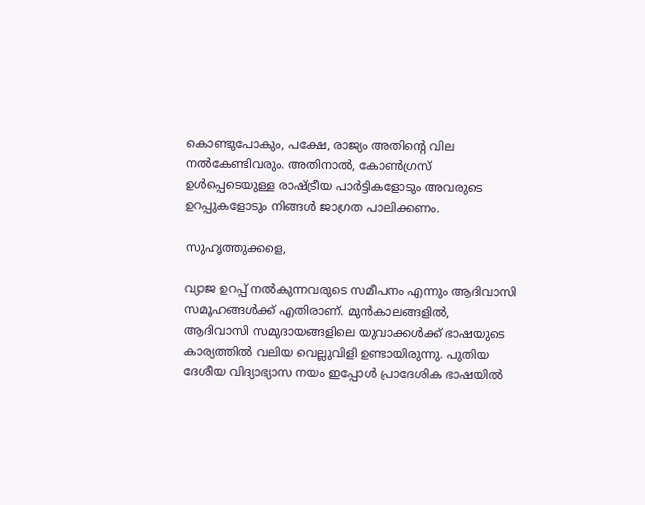കൊണ്ടുപോകും, പക്ഷേ, രാജ്യം അതിന്റെ വില നല്‍കേണ്ടിവരും. അതിനാല്‍, കോണ്‍ഗ്രസ് ഉള്‍പ്പെടെയുള്ള രാഷ്ട്രീയ പാര്‍ട്ടികളോടും അവരുടെ ഉറപ്പുകളോടും നിങ്ങള്‍ ജാഗ്രത പാലിക്കണം.

സുഹൃത്തുക്കളെ,

വ്യാജ ഉറപ്പ് നല്‍കുന്നവരുടെ സമീപനം എന്നും ആദിവാസി സമൂഹങ്ങള്‍ക്ക് എതിരാണ്. മുന്‍കാലങ്ങളില്‍, ആദിവാസി സമുദായങ്ങളിലെ യുവാക്കള്‍ക്ക് ഭാഷയുടെ കാര്യത്തില്‍ വലിയ വെല്ലുവിളി ഉണ്ടായിരുന്നു. പുതിയ ദേശീയ വിദ്യാഭ്യാസ നയം ഇപ്പോള്‍ പ്രാദേശിക ഭാഷയില്‍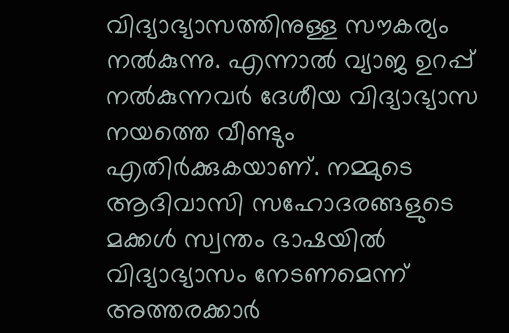വിദ്യാഭ്യാസത്തിനുള്ള സൗകര്യം നല്‍കുന്നു. എന്നാല്‍ വ്യാജ ഉറപ്പ് നല്‍കുന്നവര്‍ ദേശീയ വിദ്യാഭ്യാസ നയത്തെ വീണ്ടും എതിര്‍ക്കുകയാണ്. നമ്മുടെ ആദിവാസി സഹോദരങ്ങളുടെ മക്കള്‍ സ്വന്തം ഭാഷയില്‍ വിദ്യാഭ്യാസം നേടണമെന്ന് അത്തരക്കാര്‍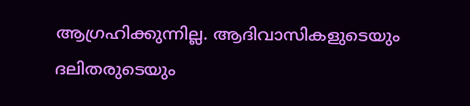ആഗ്രഹിക്കുന്നില്ല. ആദിവാസികളുടെയും ദലിതരുടെയും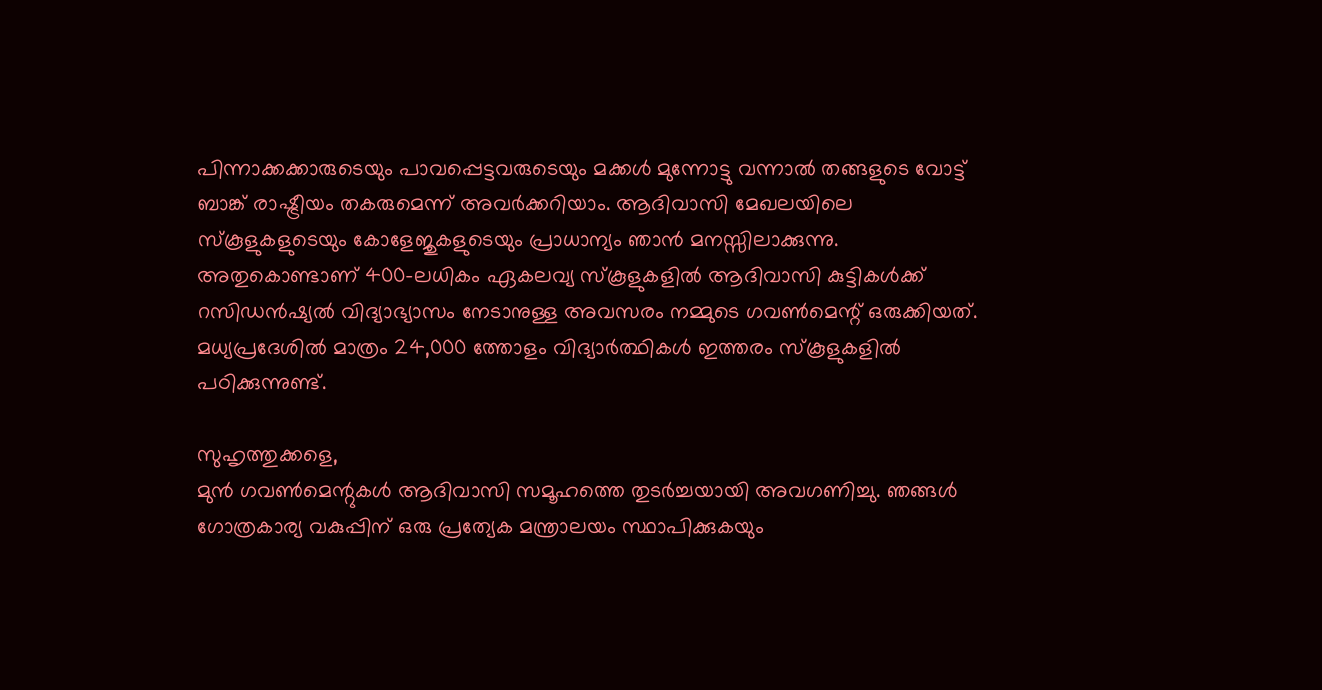പിന്നാക്കക്കാരുടെയും പാവപ്പെട്ടവരുടെയും മക്കള്‍ മുന്നോട്ടു വന്നാല്‍ തങ്ങളുടെ വോട്ട് ബാങ്ക് രാഷ്ട്രീയം തകരുമെന്ന് അവര്‍ക്കറിയാം. ആദിവാസി മേഖലയിലെ സ്‌കൂളുകളുടെയും കോളേജുകളുടെയും പ്രാധാന്യം ഞാന്‍ മനസ്സിലാക്കുന്നു. അതുകൊണ്ടാണ് 400-ലധികം ഏകലവ്യ സ്‌കൂളുകളില്‍ ആദിവാസി കുട്ടികള്‍ക്ക് റസിഡന്‍ഷ്യല്‍ വിദ്യാഭ്യാസം നേടാനുള്ള അവസരം നമ്മുടെ ഗവണ്‍മെന്റ് ഒരുക്കിയത്. മധ്യപ്രദേശില്‍ മാത്രം 24,000 ത്തോളം വിദ്യാര്‍ത്ഥികള്‍ ഇത്തരം സ്‌കൂളുകളില്‍ പഠിക്കുന്നുണ്ട്.

സുഹൃത്തുക്കളെ,
മുന്‍ ഗവണ്‍മെന്റുകള്‍ ആദിവാസി സമൂഹത്തെ തുടര്‍ച്ചയായി അവഗണിച്ചു. ഞങ്ങള്‍ ഗോത്രകാര്യ വകുപ്പിന് ഒരു പ്രത്യേക മന്ത്രാലയം സ്ഥാപിക്കുകയും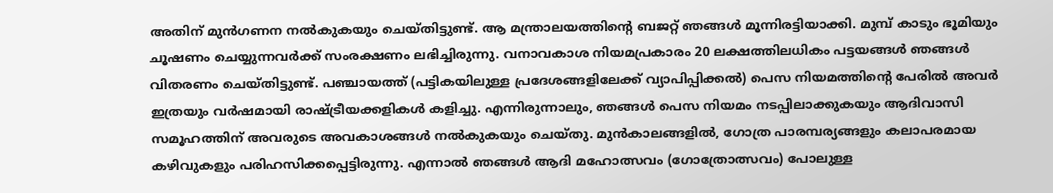അതിന് മുന്‍ഗണന നല്‍കുകയും ചെയ്തിട്ടുണ്ട്. ആ മന്ത്രാലയത്തിന്റെ ബജറ്റ് ഞങ്ങള്‍ മൂന്നിരട്ടിയാക്കി. മുമ്പ് കാടും ഭൂമിയും ചൂഷണം ചെയ്യുന്നവര്‍ക്ക് സംരക്ഷണം ലഭിച്ചിരുന്നു. വനാവകാശ നിയമപ്രകാരം 20 ലക്ഷത്തിലധികം പട്ടയങ്ങള്‍ ഞങ്ങള്‍ വിതരണം ചെയ്തിട്ടുണ്ട്. പഞ്ചായത്ത് (പട്ടികയിലുള്ള പ്രദേശങ്ങളിലേക്ക് വ്യാപിപ്പിക്കല്‍) പെസ നിയമത്തിന്റെ പേരില്‍ അവര്‍ ഇത്രയും വര്‍ഷമായി രാഷ്ട്രീയക്കളികള്‍ കളിച്ചു. എന്നിരുന്നാലും, ഞങ്ങള്‍ പെസ നിയമം നടപ്പിലാക്കുകയും ആദിവാസി സമൂഹത്തിന് അവരുടെ അവകാശങ്ങള്‍ നല്‍കുകയും ചെയ്തു. മുന്‍കാലങ്ങളില്‍, ഗോത്ര പാരമ്പര്യങ്ങളും കലാപരമായ കഴിവുകളും പരിഹസിക്കപ്പെട്ടിരുന്നു. എന്നാല്‍ ഞങ്ങള്‍ ആദി മഹോത്സവം (ഗോത്രോത്സവം) പോലുള്ള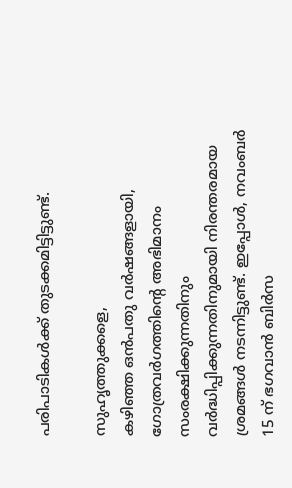പരിപാടികള്‍ക്ക് തുടക്കമിട്ടിട്ടുണ്ട്.

സുഹൃത്തുക്കളെ,
കഴിഞ്ഞ ഒന്‍പതു വര്‍ഷങ്ങളായി, ഗോത്രവര്‍ഗത്തിന്റെ അഭിമാനം സംരക്ഷിക്കുന്നതിനും വര്‍ദ്ധിപ്പിക്കുന്നതിനുമായി നിരന്തരമായ ശ്രമങ്ങള്‍ നടന്നിട്ടുണ്ട്. ഇപ്പോള്‍, നവംബര്‍ 15 ന് ഭഗവാന്‍ ബിര്‍സ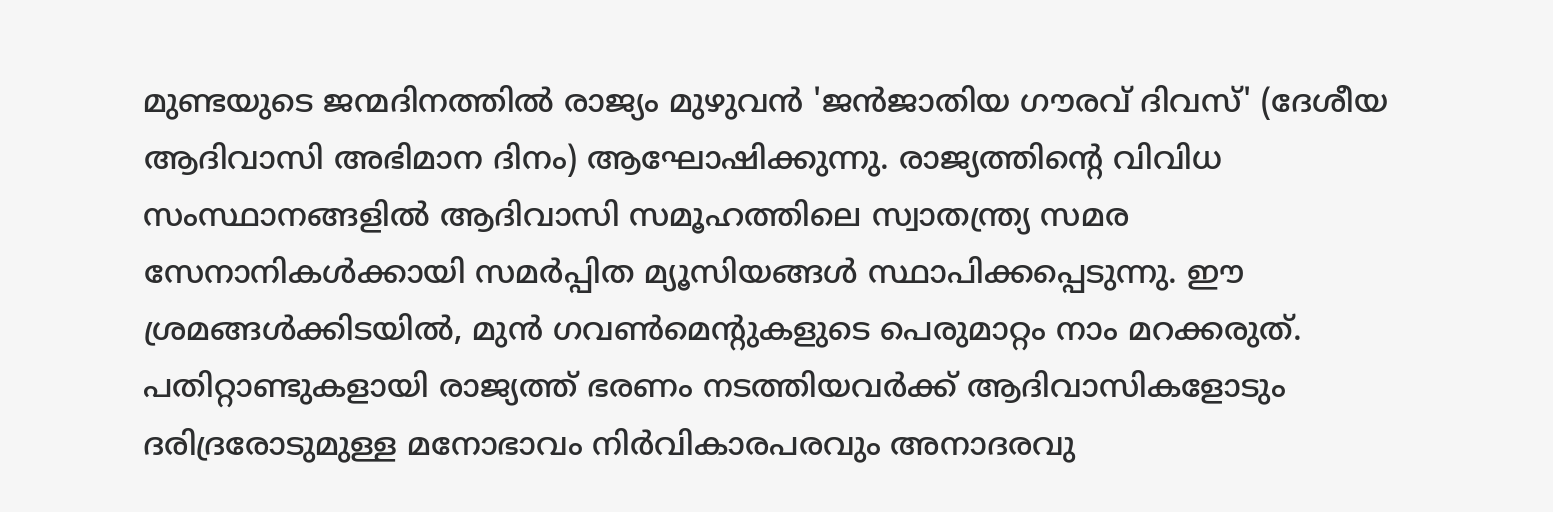മുണ്ടയുടെ ജന്മദിനത്തില്‍ രാജ്യം മുഴുവന്‍ 'ജന്‍ജാതിയ ഗൗരവ് ദിവസ്' (ദേശീയ ആദിവാസി അഭിമാന ദിനം) ആഘോഷിക്കുന്നു. രാജ്യത്തിന്റെ വിവിധ സംസ്ഥാനങ്ങളില്‍ ആദിവാസി സമൂഹത്തിലെ സ്വാതന്ത്ര്യ സമര സേനാനികള്‍ക്കായി സമര്‍പ്പിത മ്യൂസിയങ്ങള്‍ സ്ഥാപിക്കപ്പെടുന്നു. ഈ ശ്രമങ്ങള്‍ക്കിടയില്‍, മുന്‍ ഗവണ്‍മെന്റുകളുടെ പെരുമാറ്റം നാം മറക്കരുത്. പതിറ്റാണ്ടുകളായി രാജ്യത്ത് ഭരണം നടത്തിയവര്‍ക്ക് ആദിവാസികളോടും ദരിദ്രരോടുമുള്ള മനോഭാവം നിര്‍വികാരപരവും അനാദരവു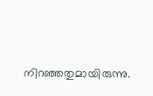നിറഞ്ഞതുമായിരുന്നു.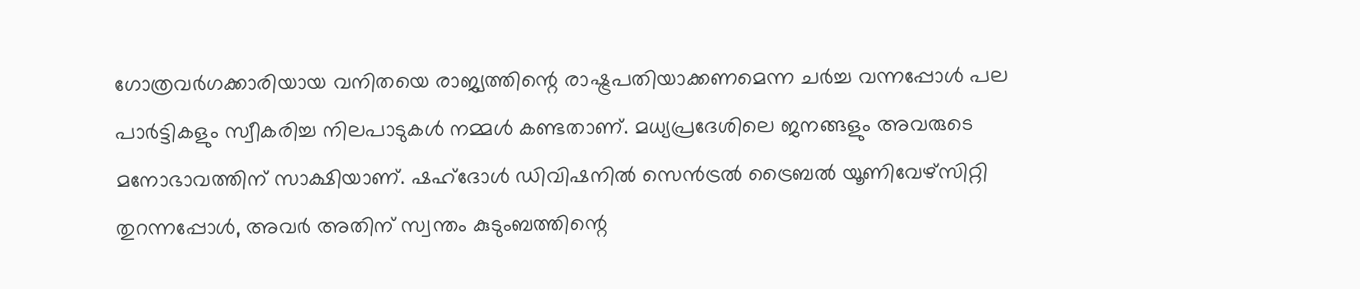ഗോത്രവര്‍ഗക്കാരിയായ വനിതയെ രാജ്യത്തിന്റെ രാഷ്ട്രപതിയാക്കണമെന്ന ചര്‍ച്ച വന്നപ്പോള്‍ പല പാര്‍ട്ടികളും സ്വീകരിച്ച നിലപാടുകള്‍ നമ്മള്‍ കണ്ടതാണ്. മധ്യപ്രദേശിലെ ജനങ്ങളും അവരുടെ മനോഭാവത്തിന് സാക്ഷിയാണ്. ഷഹ്ദോള്‍ ഡിവിഷനില്‍ സെന്‍ട്രല്‍ ട്രൈബല്‍ യൂണിവേഴ്‌സിറ്റി തുറന്നപ്പോള്‍, അവര്‍ അതിന് സ്വന്തം കുടുംബത്തിന്റെ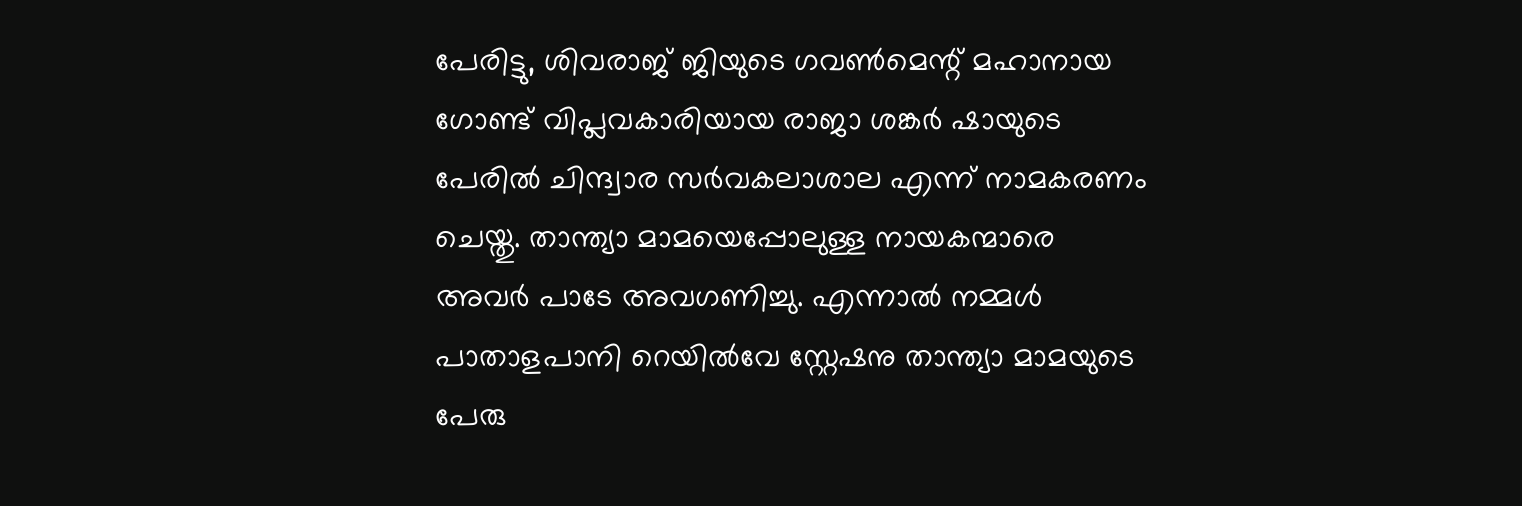പേരിട്ടു, ശിവരാജ് ജിയുടെ ഗവണ്‍മെന്റ് മഹാനായ ഗോണ്ട് വിപ്ലവകാരിയായ രാജാ ശങ്കര്‍ ഷായുടെ പേരില്‍ ചിന്ദ്വാര സര്‍വകലാശാല എന്ന് നാമകരണം ചെയ്തു. താന്ത്യാ മാമയെപ്പോലുള്ള നായകന്മാരെ അവര്‍ പാടേ അവഗണിച്ചു. എന്നാല്‍ നമ്മള്‍ പാതാളപാനി റെയില്‍വേ സ്റ്റേഷനു താന്ത്യാ മാമയുടെ പേരു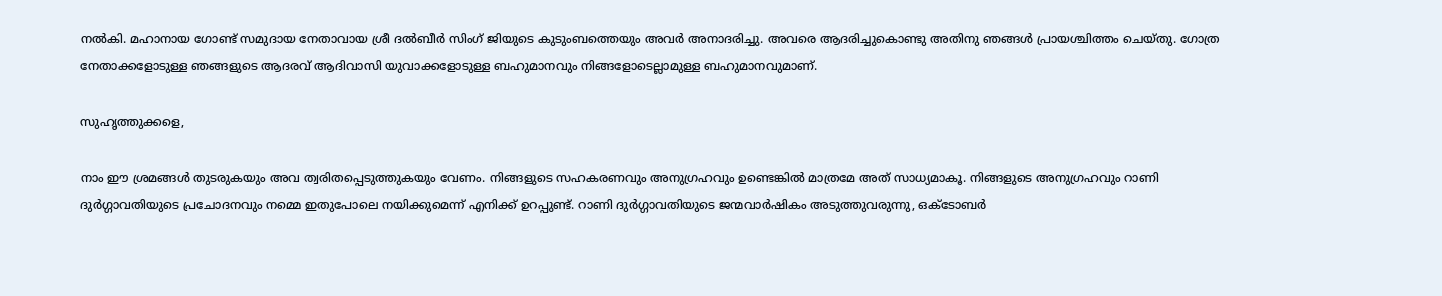നല്‍കി. മഹാനായ ഗോണ്ട് സമുദായ നേതാവായ ശ്രീ ദല്‍ബീര്‍ സിംഗ് ജിയുടെ കുടുംബത്തെയും അവര്‍ അനാദരിച്ചു. അവരെ ആദരിച്ചുകൊണ്ടു അതിനു ഞങ്ങള്‍ പ്രായശ്ചിത്തം ചെയ്തു. ഗോത്ര നേതാക്കളോടുള്ള ഞങ്ങളുടെ ആദരവ് ആദിവാസി യുവാക്കളോടുള്ള ബഹുമാനവും നിങ്ങളോടെല്ലാമുള്ള ബഹുമാനവുമാണ്.

സുഹൃത്തുക്കളെ,

നാം ഈ ശ്രമങ്ങള്‍ തുടരുകയും അവ ത്വരിതപ്പെടുത്തുകയും വേണം. നിങ്ങളുടെ സഹകരണവും അനുഗ്രഹവും ഉണ്ടെങ്കില്‍ മാത്രമേ അത് സാധ്യമാകൂ. നിങ്ങളുടെ അനുഗ്രഹവും റാണി ദുര്‍ഗ്ഗാവതിയുടെ പ്രചോദനവും നമ്മെ ഇതുപോലെ നയിക്കുമെന്ന് എനിക്ക് ഉറപ്പുണ്ട്. റാണി ദുര്‍ഗ്ഗാവതിയുടെ ജന്മവാര്‍ഷികം അടുത്തുവരുന്നു, ഒക്ടോബര്‍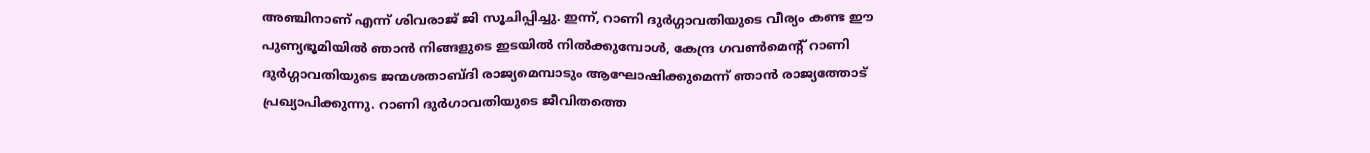അഞ്ചിനാണ് എന്ന് ശിവരാജ് ജി സൂചിപ്പിച്ചു. ഇന്ന്, റാണി ദുര്‍ഗ്ഗാവതിയുടെ വീര്യം കണ്ട ഈ പുണ്യഭൂമിയില്‍ ഞാന്‍ നിങ്ങളുടെ ഇടയില്‍ നില്‍ക്കുമ്പോള്‍, കേന്ദ്ര ഗവണ്‍മെന്റ് റാണി ദുര്‍ഗ്ഗാവതിയുടെ ജന്മശതാബ്ദി രാജ്യമെമ്പാടും ആഘോഷിക്കുമെന്ന് ഞാന്‍ രാജ്യത്തോട് പ്രഖ്യാപിക്കുന്നു. റാണി ദുര്‍ഗാവതിയുടെ ജീവിതത്തെ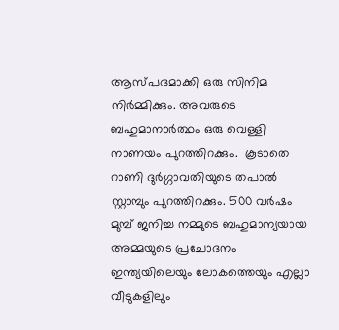ആസ്പദമാക്കി ഒരു സിനിമ നിര്‍മ്മിക്കും. അവരുടെ ബഹുമാനാര്‍ത്ഥം ഒരു വെള്ളി നാണയം പുറത്തിറക്കും.  കൂടാതെ റാണി ദുര്‍ഗ്ഗാവതിയുടെ തപാല്‍ സ്റ്റാമ്പും പുറത്തിറക്കും. 500 വര്‍ഷം മുമ്പ് ജനിച്ച നമ്മുടെ ബഹുമാന്യയായ അമ്മയുടെ പ്രചോദനം ഇന്ത്യയിലെയും ലോകത്തെയും എല്ലാ വീടുകളിലും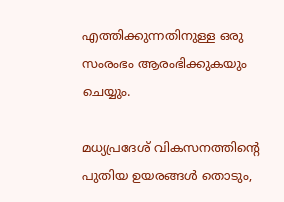എത്തിക്കുന്നതിനുള്ള ഒരു സംരംഭം ആരംഭിക്കുകയും ചെയ്യും.

മധ്യപ്രദേശ് വികസനത്തിന്റെ പുതിയ ഉയരങ്ങള്‍ തൊടും,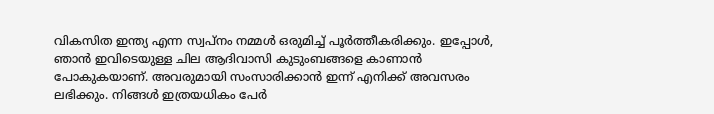വികസിത ഇന്ത്യ എന്ന സ്വപ്നം നമ്മള്‍ ഒരുമിച്ച് പൂര്‍ത്തീകരിക്കും. ഇപ്പോള്‍, ഞാന്‍ ഇവിടെയുള്ള ചില ആദിവാസി കുടുംബങ്ങളെ കാണാന്‍ പോകുകയാണ്. അവരുമായി സംസാരിക്കാന്‍ ഇന്ന് എനിക്ക് അവസരം ലഭിക്കും. നിങ്ങള്‍ ഇത്രയധികം പേര്‍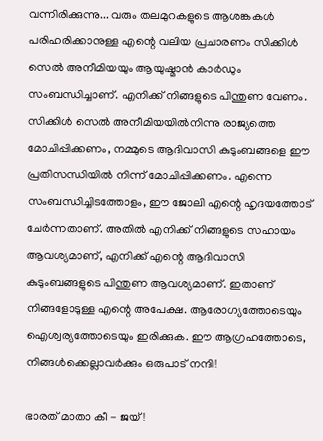വന്നിരിക്കുന്നു... വരും തലമുറകളുടെ ആശങ്കകള്‍ പരിഹരിക്കാനുള്ള എന്റെ വലിയ പ്രചാരണം സിക്കിള്‍ സെല്‍ അനീമിയയും ആയുഷ്മാന്‍ കാര്‍ഡും സംബന്ധിച്ചാണ്. എനിക്ക് നിങ്ങളുടെ പിന്തുണ വേണം. സിക്കിള്‍ സെല്‍ അനീമിയയില്‍നിന്നു രാജ്യത്തെ മോചിപ്പിക്കണം, നമ്മുടെ ആദിവാസി കുടുംബങ്ങളെ ഈ പ്രതിസന്ധിയില്‍ നിന്ന് മോചിപ്പിക്കണം. എന്നെ സംബന്ധിച്ചിടത്തോളം, ഈ ജോലി എന്റെ ഹൃദയത്തോട് ചേര്‍ന്നതാണ്. അതില്‍ എനിക്ക് നിങ്ങളുടെ സഹായം ആവശ്യമാണ്, എനിക്ക് എന്റെ ആദിവാസി കുടുംബങ്ങളുടെ പിന്തുണ ആവശ്യമാണ്. ഇതാണ് നിങ്ങളോടുള്ള എന്റെ അപേക്ഷ. ആരോഗ്യത്തോടെയും ഐശ്വര്യത്തോടെയും ഇരിക്കുക. ഈ ആഗ്രഹത്തോടെ, നിങ്ങള്‍ക്കെല്ലാവര്‍ക്കും ഒരുപാട് നന്ദി!

ഭാരത് മാതാ കീ - ജയ്!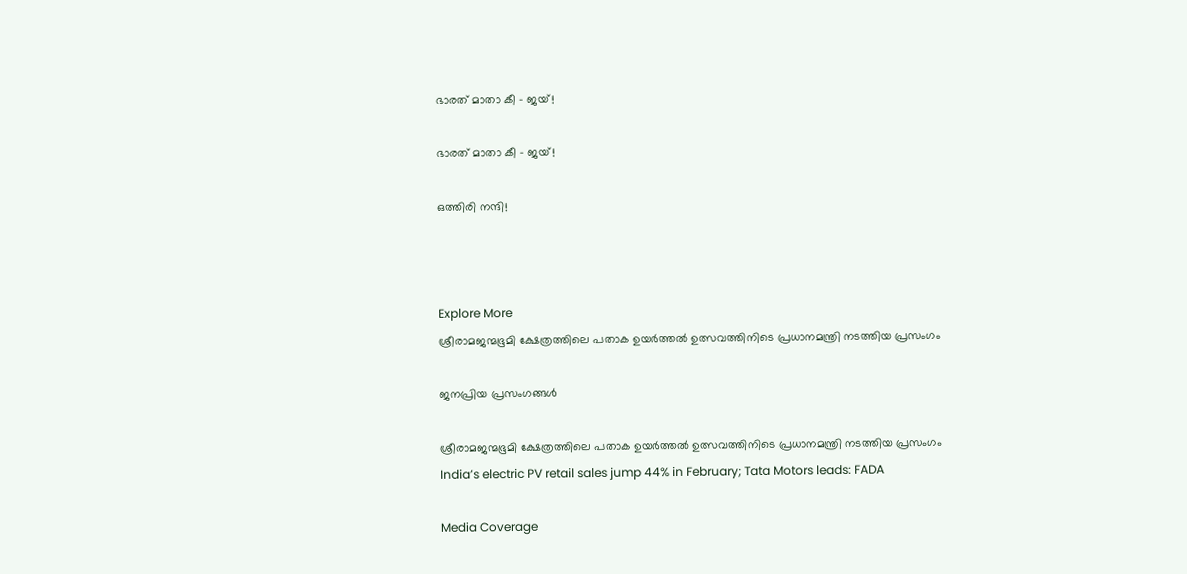ഭാരത് മാതാ കീ - ജയ്!

ഭാരത് മാതാ കീ - ജയ്!

ഒത്തിരി നന്ദി!



Explore More
ശ്രീരാമജന്മഭൂമി ക്ഷേത്രത്തിലെ പതാക ഉയർത്തൽ ഉത്സവത്തിനിടെ പ്രധാനമന്ത്രി നടത്തിയ പ്രസംഗം

ജനപ്രിയ പ്രസംഗങ്ങൾ

ശ്രീരാമജന്മഭൂമി ക്ഷേത്രത്തിലെ പതാക ഉയർത്തൽ ഉത്സവത്തിനിടെ പ്രധാനമന്ത്രി നടത്തിയ പ്രസംഗം
India’s electric PV retail sales jump 44% in February; Tata Motors leads: FADA

Media Coverage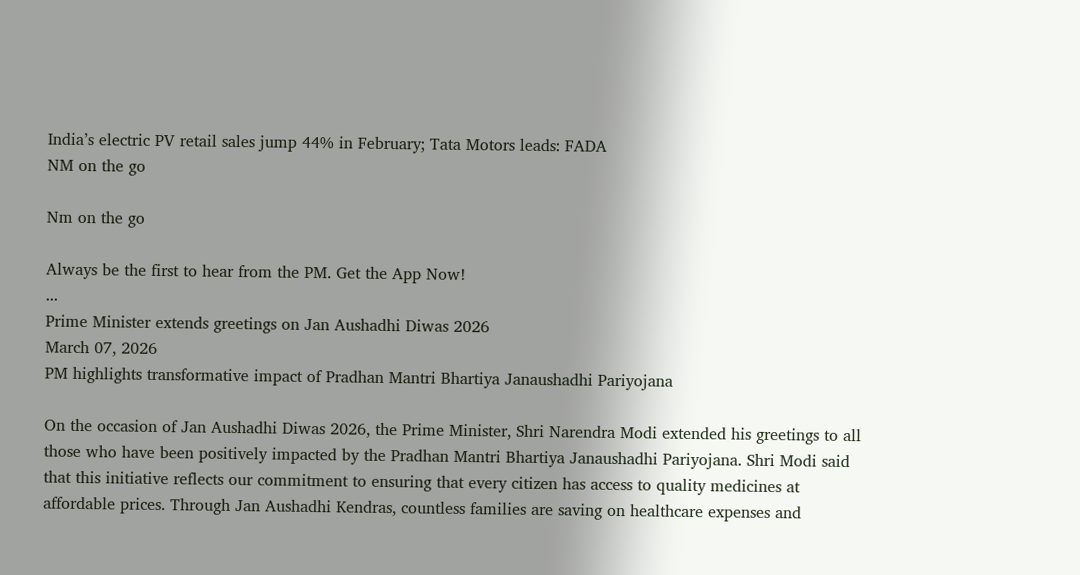India’s electric PV retail sales jump 44% in February; Tata Motors leads: FADA
NM on the go

Nm on the go

Always be the first to hear from the PM. Get the App Now!
...
Prime Minister extends greetings on Jan Aushadhi Diwas 2026
March 07, 2026
PM highlights transformative impact of Pradhan Mantri Bhartiya Janaushadhi Pariyojana

On the occasion of Jan Aushadhi Diwas 2026, the Prime Minister, Shri Narendra Modi extended his greetings to all those who have been positively impacted by the Pradhan Mantri Bhartiya Janaushadhi Pariyojana. Shri Modi said that this initiative reflects our commitment to ensuring that every citizen has access to quality medicines at affordable prices. Through Jan Aushadhi Kendras, countless families are saving on healthcare expenses and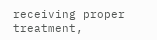receiving proper treatment,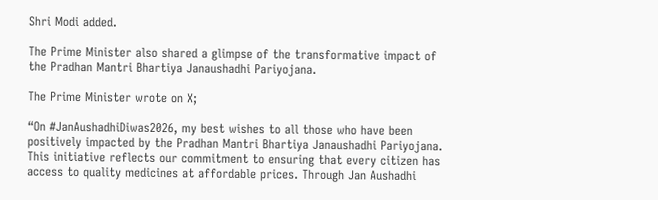Shri Modi added.

The Prime Minister also shared a glimpse of the transformative impact of the Pradhan Mantri Bhartiya Janaushadhi Pariyojana.

The Prime Minister wrote on X;

“On #JanAushadhiDiwas2026, my best wishes to all those who have been positively impacted by the Pradhan Mantri Bhartiya Janaushadhi Pariyojana. This initiative reflects our commitment to ensuring that every citizen has access to quality medicines at affordable prices. Through Jan Aushadhi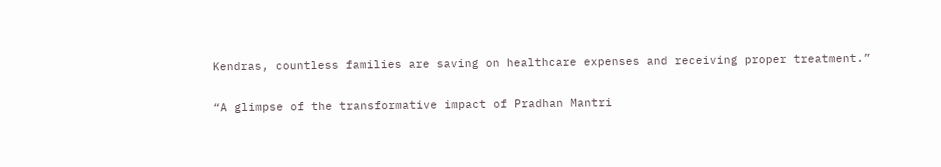Kendras, countless families are saving on healthcare expenses and receiving proper treatment.”

“A glimpse of the transformative impact of Pradhan Mantri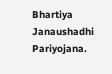Bhartiya Janaushadhi Pariyojana.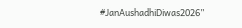#JanAushadhiDiwas2026”